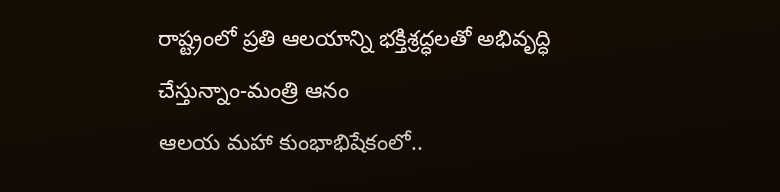రాష్ట్రంలో ప్రతి ఆలయాన్ని భక్తిశ్రద్ధలతో అభివృద్ధి చేస్తున్నాం-మంత్రి ఆనం
ఆలయ మహా కుంభాభిషేకంలో..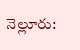నెల్లూరు: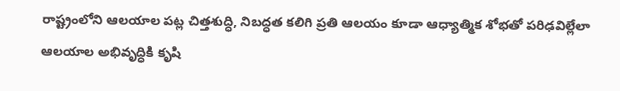రాష్ట్రంలోని ఆలయాల పట్ల చిత్తశుద్ధి, నిబద్ధత కలిగి ప్రతి ఆలయం కూడా ఆధ్యాత్మిక శోభతో పరిఢవిల్లేలా ఆలయాల అభివృద్ధికి కృషి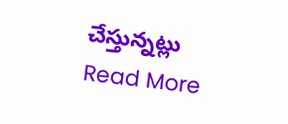చేస్తున్నట్లు
Read More